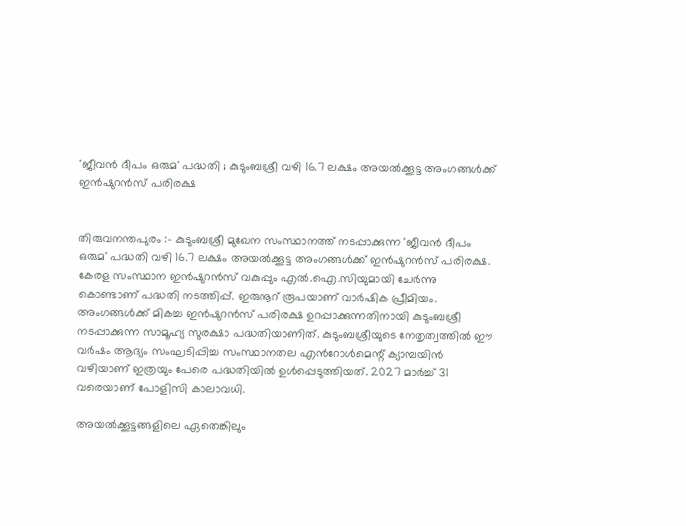'ജീവൻ ദീപം ഒരുമ' പദ്ധതി ; കുടുംബശ്രീ വഴി 16.7 ലക്ഷം അയൽക്കൂട്ട അംഗങ്ങൾക്ക് ഇൻഷുറൻസ് പരിരക്ഷ


തിരുവനന്തപുരം :- കുടുംബശ്രീ മുഖേന സംസ്ഥാനത്ത് നടപ്പാക്കുന്ന 'ജീവൻ ദീപം ഒരുമ' പദ്ധതി വഴി 16.7 ലക്ഷം അയൽക്കൂട്ട അംഗങ്ങൾക്ക് ഇൻഷുറൻസ് പരിരക്ഷ. കേരള സംസ്ഥാന ഇൻഷുറൻസ് വകുപ്പും എൽ.ഐ.സിയുമായി ചേർന്നു കൊണ്ടാണ് പദ്ധതി നടത്തിപ്പ്. ഇരുനൂറ് രൂപയാണ് വാർഷിക പ്രീമിയം. അംഗങ്ങൾക്ക് മികച്ച ഇൻഷുറൻസ് പരിരക്ഷ ഉറപ്പാക്കുന്നതിനായി കുടുംബശ്രീ നടപ്പാക്കുന്ന സാമൂഹ്യ സുരക്ഷാ പദ്ധതിയാണിത്. കുടുംബശ്രീയുടെ നേതൃത്വത്തിൽ ഈ വർഷം ആദ്യം സംഘടിപ്പിച്ച സംസ്ഥാനതല എൻറോൾമെന്റ് ക്യാമ്പയിൻ വഴിയാണ് ഇത്രയും പേരെ പദ്ധതിയിൽ ഉൾപ്പെടുത്തിയത്. 2027 മാർച്ച് 31 വരെയാണ് പോളിസി കാലാവധി.

അയൽക്കൂട്ടങ്ങളിലെ ഏതെങ്കിലും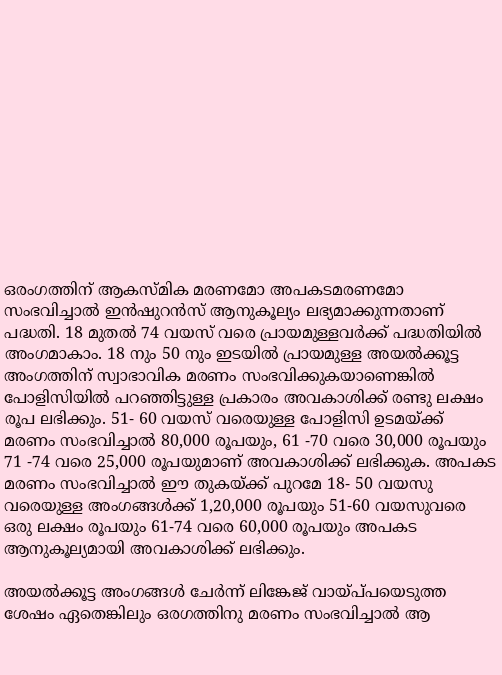ഒരംഗത്തിന് ആകസ്‌മിക മരണമോ അപകടമരണമോ സംഭവിച്ചാൽ ഇൻഷുറൻസ് ആനുകൂല്യം ലഭ്യമാക്കുന്നതാണ് പദ്ധതി. 18 മുതൽ 74 വയസ് വരെ പ്രായമുള്ളവർക്ക് പദ്ധതിയിൽ അംഗമാകാം. 18 നും 50 നും ഇടയിൽ പ്രായമുള്ള അയൽക്കൂട്ട അംഗത്തിന് സ്വാഭാവിക മരണം സംഭവിക്കുകയാണെങ്കിൽ പോളിസിയിൽ പറഞ്ഞിട്ടുള്ള പ്രകാരം അവകാശിക്ക് രണ്ടു ലക്ഷം രൂപ ലഭിക്കും. 51- 60 വയസ് വരെയുള്ള പോളിസി ഉടമയ്ക്ക് മരണം സംഭവിച്ചാൽ 80,000 രൂപയും, 61 -70 വരെ 30,000 രൂപയും 71 -74 വരെ 25,000 രൂപയുമാണ് അവകാശിക്ക് ലഭിക്കുക. അപകട മരണം സംഭവിച്ചാൽ ഈ തുകയ്ക്ക് പുറമേ 18- 50 വയസു വരെയുള്ള അംഗങ്ങൾക്ക് 1,20,000 രൂപയും 51-60 വയസുവരെ ഒരു ലക്ഷം രൂപയും 61-74 വരെ 60,000 രൂപയും അപകട ആനുകൂല്യമായി അവകാശിക്ക് ലഭിക്കും.

അയൽക്കൂട്ട അംഗങ്ങൾ ചേർന്ന് ലിങ്കേജ് വായ്പ്‌പയെടുത്ത ശേഷം ഏതെങ്കിലും ഒരഗത്തിനു മരണം സംഭവിച്ചാൽ ആ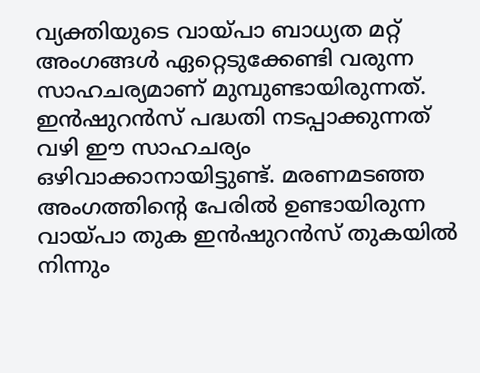വ്യക്തിയുടെ വായ്‌പാ ബാധ്യത മറ്റ് അംഗങ്ങൾ ഏറ്റെടുക്കേണ്ടി വരുന്ന സാഹചര്യമാണ് മുമ്പുണ്ടായിരുന്നത്. ഇൻഷുറൻസ് പദ്ധതി നടപ്പാക്കുന്നത് വഴി ഈ സാഹചര്യം ഒഴിവാക്കാനായിട്ടുണ്ട്. മരണമടഞ്ഞ അംഗത്തിൻ്റെ പേരിൽ ഉണ്ടായിരുന്ന വായ്‌പാ തുക ഇൻഷുറൻസ് തുകയിൽ നിന്നും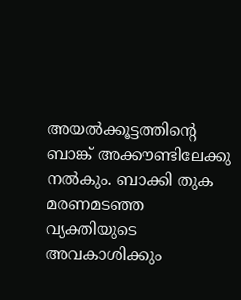അയൽക്കൂട്ടത്തിന്റെ ബാങ്ക് അക്കൗണ്ടിലേക്കു നൽകും. ബാക്കി തുക മരണമടഞ്ഞ വ്യക്തിയുടെ അവകാശിക്കും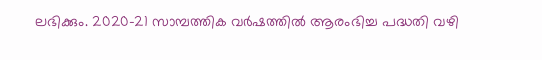ലഭിക്കും. 2020-21 സാമ്പത്തിക വർഷത്തിൽ ആരംഭിച്ച പദ്ധതി വഴി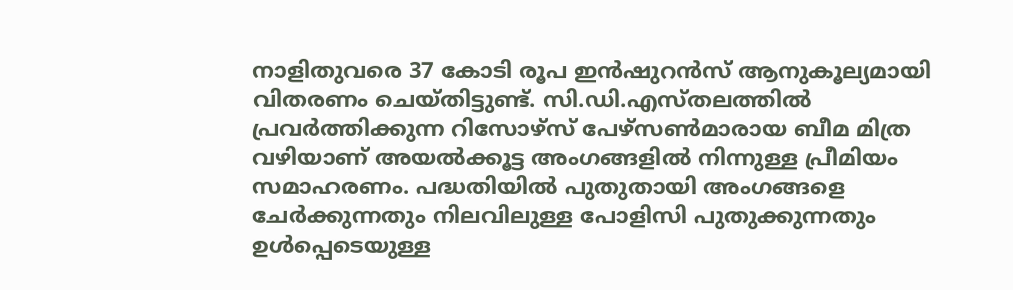നാളിതുവരെ 37 കോടി രൂപ ഇൻഷുറൻസ് ആനുകൂല്യമായി വിതരണം ചെയ്ത‌ിട്ടുണ്ട്. സി.ഡി.എസ്തലത്തിൽ പ്രവർത്തിക്കുന്ന റിസോഴ്‌സ് പേഴ്‌സൺമാരായ ബീമ മിത്ര വഴിയാണ് അയൽക്കൂട്ട അംഗങ്ങളിൽ നിന്നുള്ള പ്രീമിയം സമാഹരണം. പദ്ധതിയിൽ പുതുതായി അംഗങ്ങളെ ചേർക്കുന്നതും നിലവിലുള്ള പോളിസി പുതുക്കുന്നതും ഉൾപ്പെടെയുള്ള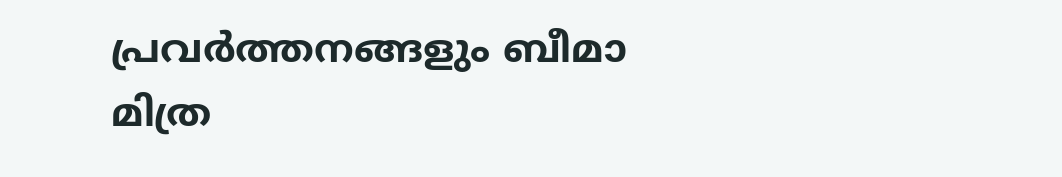പ്രവർത്തനങ്ങളും ബീമാ മിത്ര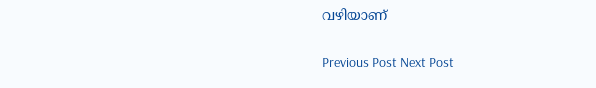വഴിയാണ്

Previous Post Next Post